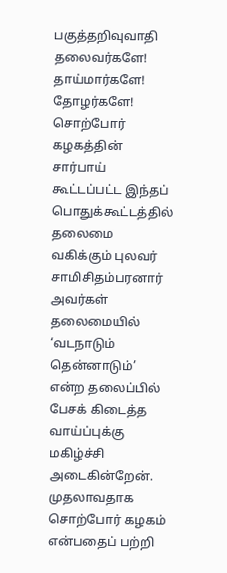பகுத்தறிவுவாதி
தலைவர்களே! தாய்மார்களே! தோழர்களே! சொற்போர் கழகத்தின் சார்பாய் கூட்டப்பட்ட இந்தப் பொதுக்கூட்டத்தில் தலைமை வகிக்கும் புலவர் சாமிசிதம்பரனார் அவர்கள் தலைமையில் ‘வடநாடும் தென்னாடும்’ என்ற தலைப்பில் பேசக் கிடைத்த வாய்ப்புக்கு மகிழ்ச்சி அடைகின்றேன். முதலாவதாக சொற்போர் கழகம் என்பதைப் பற்றி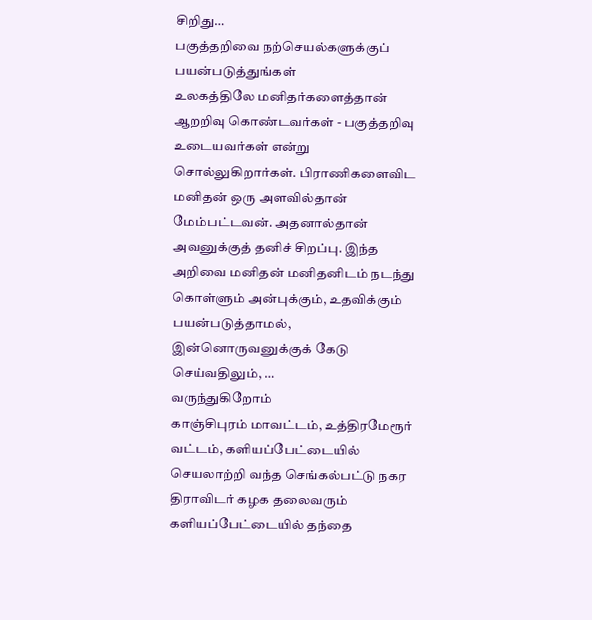சிறிது…
பகுத்தறிவை நற்செயல்களுக்குப் பயன்படுத்துங்கள்
உலகத்திலே மனிதர்களைத்தான் ஆறறிவு கொண்டவர்கள் - பகுத்தறிவு உடையவர்கள் என்று சொல்லுகிறார்கள். பிராணிகளைவிட மனிதன் ஒரு அளவில்தான் மேம்பட்டவன். அதனால்தான் அவனுக்குத் தனிச் சிறப்பு. இந்த அறிவை மனிதன் மனிதனிடம் நடந்து கொள்ளும் அன்புக்கும், உதவிக்கும் பயன்படுத்தாமல், இன்னொருவனுக்குக் கேடு செய்வதிலும், …
வருந்துகிறோம்
காஞ்சிபுரம் மாவட்டம், உத்திரமேரூர் வட்டம், களியப்பேட்டையில் செயலாற்றி வந்த செங்கல்பட்டு நகர திராவிடர் கழக தலைவரும் களியப்பேட்டையில் தந்தை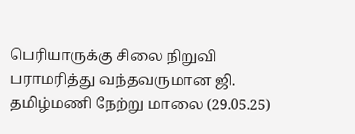பெரியாருக்கு சிலை நிறுவி பராமரித்து வந்தவருமான ஜி. தமிழ்மணி நேற்று மாலை (29.05.25)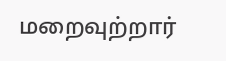மறைவுற்றார்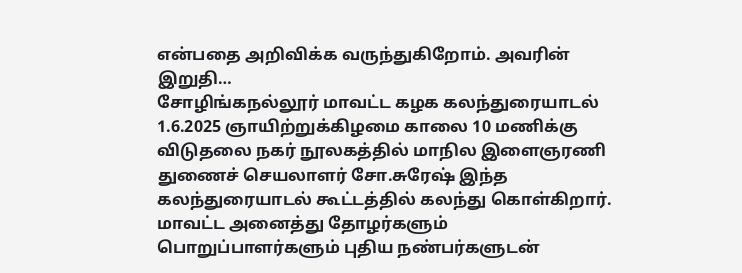என்பதை அறிவிக்க வருந்துகிறோம். அவரின் இறுதி…
சோழிங்கநல்லூர் மாவட்ட கழக கலந்துரையாடல்
1.6.2025 ஞாயிற்றுக்கிழமை காலை 10 மணிக்கு விடுதலை நகர் நூலகத்தில் மாநில இளைஞரணி துணைச் செயலாளர் சோ.சுரேஷ் இந்த கலந்துரையாடல் கூட்டத்தில் கலந்து கொள்கிறார். மாவட்ட அனைத்து தோழர்களும் பொறுப்பாளர்களும் புதிய நண்பர்களுடன்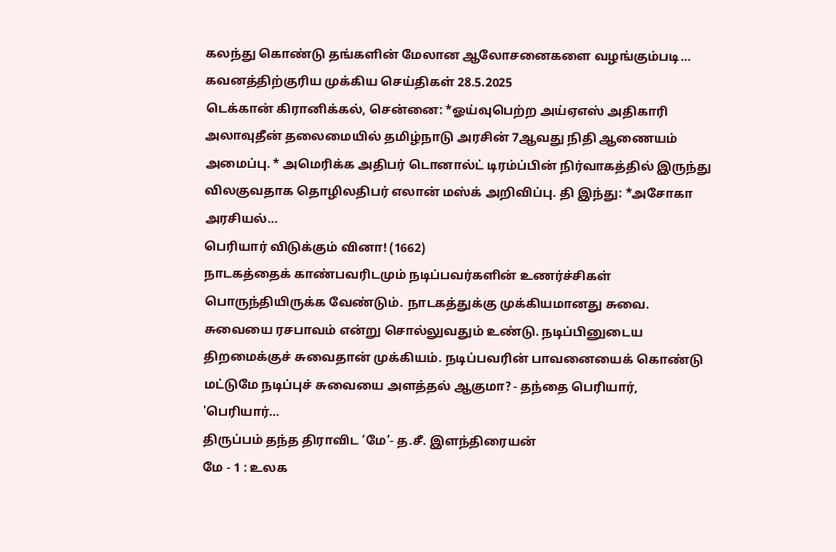கலந்து கொண்டு தங்களின் மேலான ஆலோசனைகளை வழங்கும்படி…
கவனத்திற்குரிய முக்கிய செய்திகள் 28.5.2025
டெக்கான் கிரானிக்கல், சென்னை: *ஓய்வுபெற்ற அய்ஏஎஸ் அதிகாரி அலாவுதீன் தலைமையில் தமிழ்நாடு அரசின் 7ஆவது நிதி ஆணையம் அமைப்பு. * அமெரிக்க அதிபர் டொனால்ட் டிரம்ப்பின் நிர்வாகத்தில் இருந்து விலகுவதாக தொழிலதிபர் எலான் மஸ்க் அறிவிப்பு. தி இந்து: *அசோகா அரசியல்…
பெரியார் விடுக்கும் வினா! (1662)
நாடகத்தைக் காண்பவரிடமும் நடிப்பவர்களின் உணர்ச்சிகள் பொருந்தியிருக்க வேண்டும். நாடகத்துக்கு முக்கியமானது சுவை. சுவையை ரசபாவம் என்று சொல்லுவதும் உண்டு. நடிப்பினுடைய திறமைக்குச் சுவைதான் முக்கியம். நடிப்பவரின் பாவனையைக் கொண்டு மட்டுமே நடிப்புச் சுவையை அளத்தல் ஆகுமா? - தந்தை பெரியார், 'பெரியார்…
திருப்பம் தந்த திராவிட ‘மே’- த.சீ. இளந்திரையன்
மே - 1 : உலக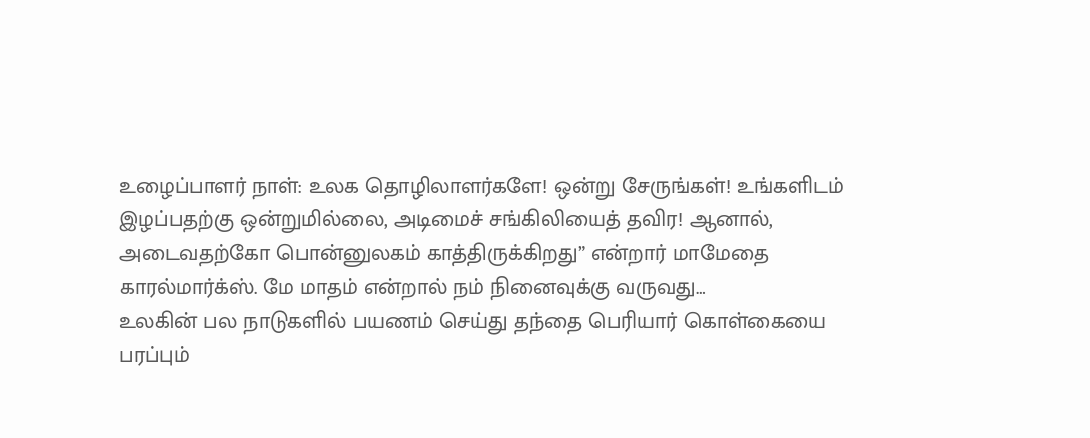உழைப்பாளர் நாள்: உலக தொழிலாளர்களே! ஒன்று சேருங்கள்! உங்களிடம் இழப்பதற்கு ஒன்றுமில்லை, அடிமைச் சங்கிலியைத் தவிர! ஆனால், அடைவதற்கோ பொன்னுலகம் காத்திருக்கிறது” என்றார் மாமேதை காரல்மார்க்ஸ். மே மாதம் என்றால் நம் நினைவுக்கு வருவது…
உலகின் பல நாடுகளில் பயணம் செய்து தந்தை பெரியார் கொள்கையை பரப்பும்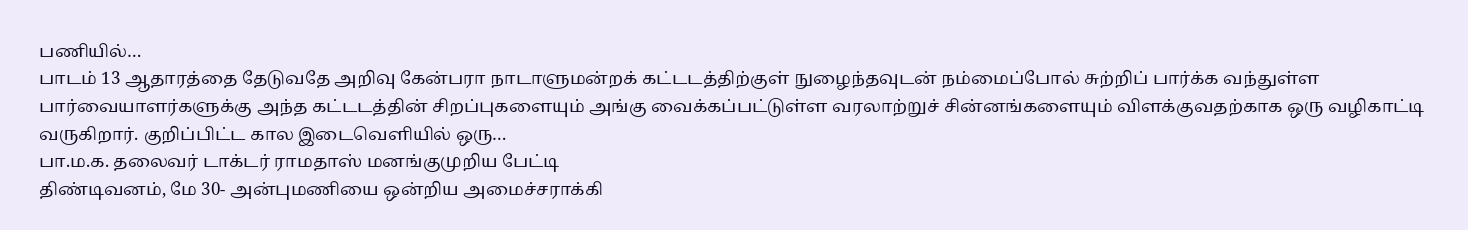பணியில்…
பாடம் 13 ஆதாரத்தை தேடுவதே அறிவு கேன்பரா நாடாளுமன்றக் கட்டடத்திற்குள் நுழைந்தவுடன் நம்மைப்போல் சுற்றிப் பார்க்க வந்துள்ள பார்வையாளர்களுக்கு அந்த கட்டடத்தின் சிறப்புகளையும் அங்கு வைக்கப்பட்டுள்ள வரலாற்றுச் சின்னங்களையும் விளக்குவதற்காக ஒரு வழிகாட்டி வருகிறார். குறிப்பிட்ட கால இடைவெளியில் ஒரு…
பா.ம.க. தலைவர் டாக்டர் ராமதாஸ் மனங்குமுறிய பேட்டி
திண்டிவனம், மே 30- அன்புமணியை ஒன்றிய அமைச்சராக்கி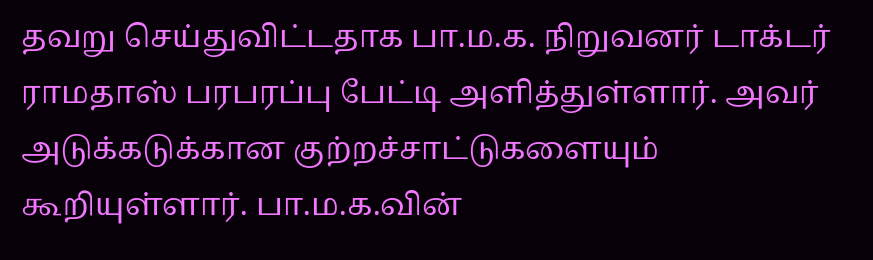தவறு செய்துவிட்டதாக பா.ம.க. நிறுவனர் டாக்டர் ராமதாஸ் பரபரப்பு பேட்டி அளித்துள்ளார். அவர் அடுக்கடுக்கான குற்றச்சாட்டுகளையும் கூறியுள்ளார். பா.ம.க.வின்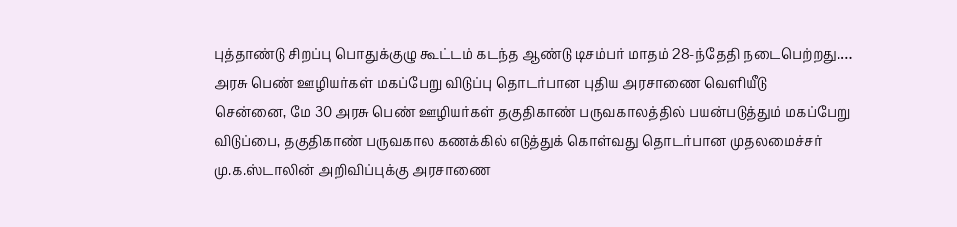புத்தாண்டு சிறப்பு பொதுக்குழு கூட்டம் கடந்த ஆண்டு டிசம்பர் மாதம் 28-ந்தேதி நடைபெற்றது.…
அரசு பெண் ஊழியர்கள் மகப்பேறு விடுப்பு தொடர்பான புதிய அரசாணை வெளியீடு
சென்னை, மே 30 அரசு பெண் ஊழியர்கள் தகுதிகாண் பருவகாலத்தில் பயன்படுத்தும் மகப்பேறு விடுப்பை, தகுதிகாண் பருவகால கணக்கில் எடுத்துக் கொள்வது தொடர்பான முதலமைச்சர் மு.க.ஸ்டாலின் அறிவிப்புக்கு அரசாணை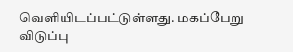வெளியிடப்பட்டுள்ளது. மகப்பேறு விடுப்பு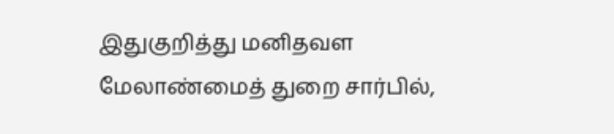இதுகுறித்து மனிதவள மேலாண்மைத் துறை சார்பில்,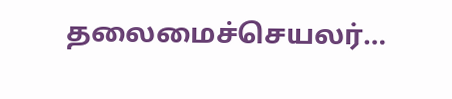தலைமைச்செயலர்…